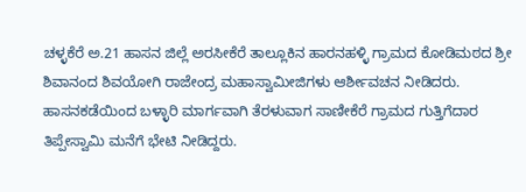ಚಳ್ಳಕೆರೆ ಅ.21 ಹಾಸನ ಜಿಲ್ಲೆ ಅರಸೀಕೆರೆ ತಾಲ್ಲೂಕಿನ ಹಾರನಹಳ್ಳಿ ಗ್ರಾಮದ ಕೋಡಿಮಠದ ಶ್ರೀ ಶಿವಾನಂದ ಶಿವಯೋಗಿ ರಾಜೇಂದ್ರ ಮಹಾಸ್ವಾಮೀಜಿಗಳು ಆರ್ಶೀವಚನ ನೀಡಿದರು.
ಹಾಸನಕಡೆಯಿಂದ ಬಳ್ಳಾರಿ ಮಾರ್ಗವಾಗಿ ತೆರಳುವಾಗ ಸಾಣೀಕೆರೆ ಗ್ರಾಮದ ಗುತ್ತಿಗೆದಾರ ತಿಪ್ಪೇಸ್ವಾಮಿ ಮನೆಗೆ ಭೇಟಿ ನೀಡಿದ್ದರು.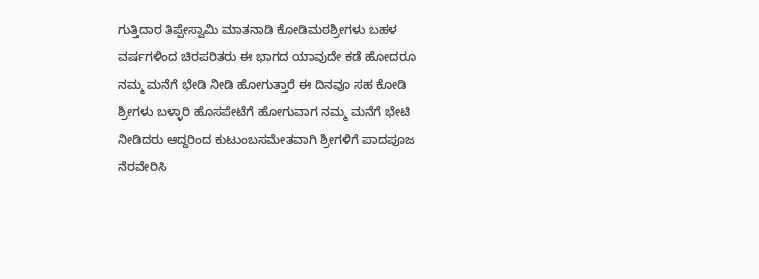ಗುತ್ತಿದಾರ ತಿಪ್ಪೇಸ್ವಾಮಿ ಮಾತನಾಡಿ ಕೋಡಿಮಠಶ್ರೀಗಳು ಬಹಳ ವರ್ಷಗಳಿಂದ ಚಿರಪರಿತರು ಈ ಭಾಗದ ಯಾವುದೇ ಕಡೆ ಹೋದರೂ ನಮ್ಮ ಮನೆಗೆ ಭೇಡಿ ನೀಡಿ ಹೋಗುತ್ತಾರೆ ಈ ದಿನವೂ ಸಹ ಕೋಡಿ ಶ್ರೀಗಳು ಬಳ್ಳಾರಿ ಹೊಸಪೇಟೆಗೆ ಹೋಗುವಾಗ ನಮ್ಮ ಮನೆಗೆ ಭೇಟಿ ನೀಡಿದರು ಆದ್ದರಿಂದ ಕುಟುಂಬಸಮೇತವಾಗಿ ಶ್ರೀಗಳಿಗೆ ಪಾದಪೂಜ ನೆರವೇರಿಸಿ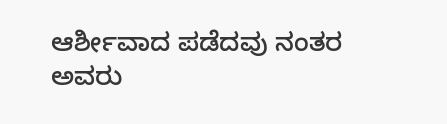ಆರ್ಶೀವಾದ ಪಡೆದವು ನಂತರ ಅವರು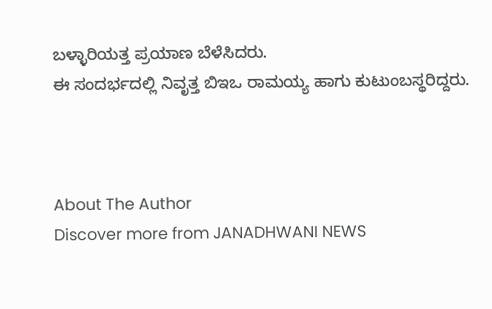ಬಳ್ಳಾರಿಯತ್ತ ಪ್ರಯಾಣ ಬೆಳೆಸಿದರು.
ಈ ಸಂದರ್ಭದಲ್ಲಿ ನಿವೃತ್ತ ಬಿಇಒ ರಾಮಯ್ಯ ಹಾಗು ಕುಟುಂಬಸ್ಥರಿದ್ದರು.



About The Author
Discover more from JANADHWANI NEWS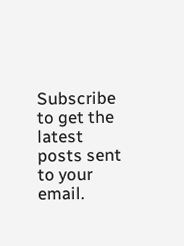Subscribe to get the latest posts sent to your email.